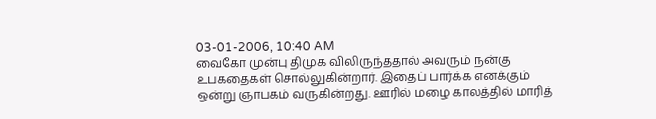03-01-2006, 10:40 AM
வைகோ முன்பு திமுக விலிருந்ததால் அவரும் நன்கு உபகதைகள் சொல்லுகின்றார். இதைப் பார்க்க எனக்கும் ஒன்று ஞாபகம் வருகின்றது. ஊரில் மழை காலத்தில் மாரித்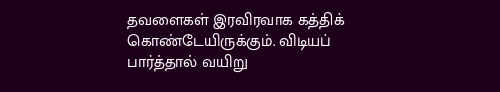தவளைகள் இரவிரவாக கத்திக் கொண்டேயிருக்கும். விடியப் பார்த்தால் வயிறு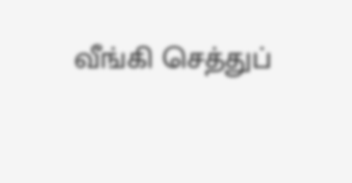வீங்கி செத்துப்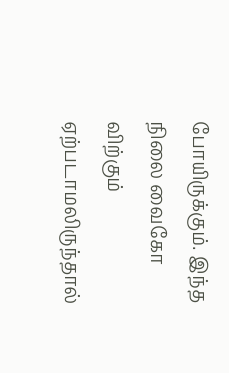போயிருக்கும். இந்த நிலை வைகோ விற்கும் ஏற்படாமலிருந்தால்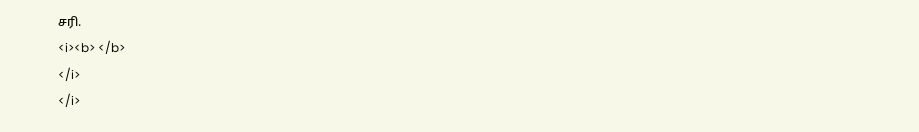சரி.
<i><b> </b>
</i>
</i>